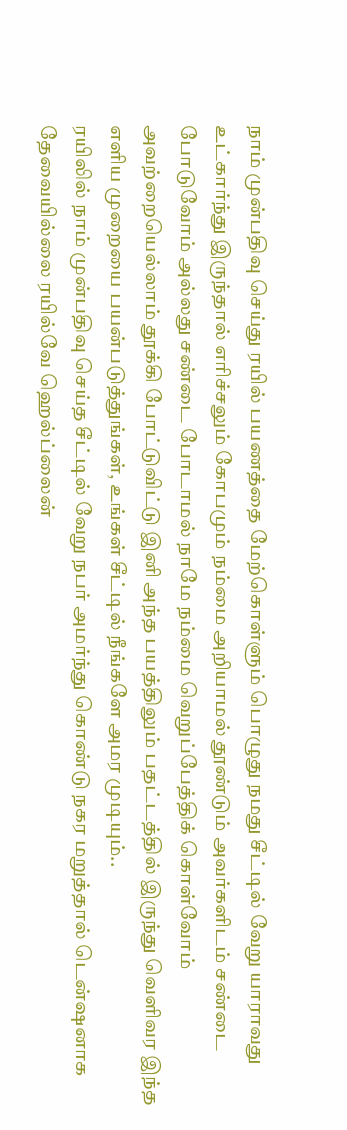நாம் முன்பதிவு செய்து ரயில் பயணத்தை மேற்கொள்ளும் பொழுது நமது சீட்டில் வேறு யாராவது உட்கார்ந்து இருந்தால் எரிச்சலும் கோபமும் நம்மை அறியாமல் தூண்டும் அவர்களிடம் சண்டை போடுவோம் அல்லது சண்டை போடாமல் நாமே நம்மை வெறுப்பேத்திக் கொள்வோம் அவற்றையெல்லாம் தூக்கி போட்டுவிட்டு இனி அந்த பயத்திலும் பதட்டத்தில் இருந்து வெளிவர இந்த எளிய முறையை பயன்படுத்துங்கள், உங்கள் சீட்டில் நீங்களே அமர முடியும்..
ரயிலில் நாம் முன்பதிவு செய்த சீட்டில் வேறு நபர் அமர்ந்து கொண்டு நகர மறுத்தால் டென்ஷனாக தேவையில்லை ரயில்வே ஹெல்ப்லைன்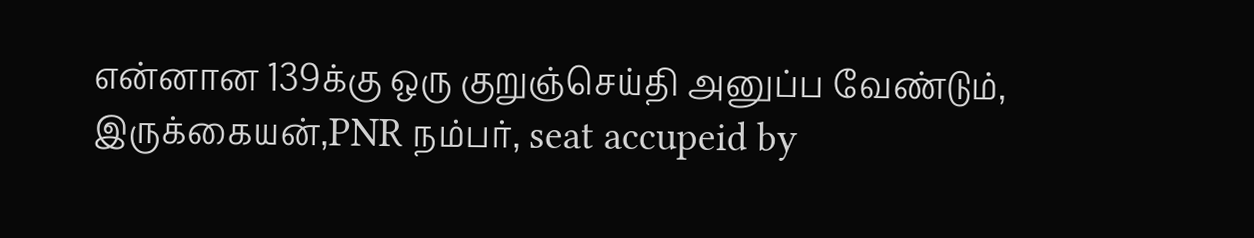என்னான 139க்கு ஒரு குறுஞ்செய்தி அனுப்ப வேண்டும், இருக்கையன்,PNR நம்பர், seat accupeid by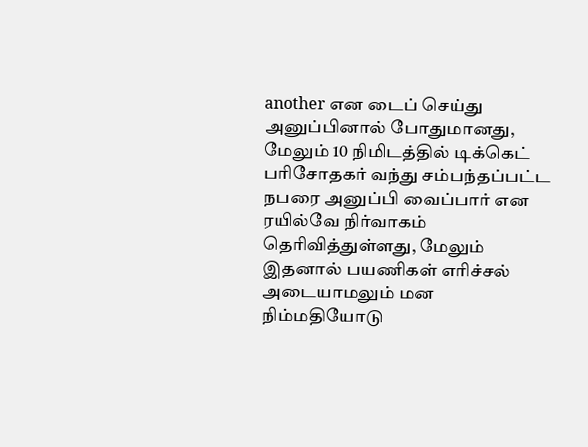another என டைப் செய்து அனுப்பினால் போதுமானது, மேலும் 10 நிமிடத்தில் டிக்கெட் பரிசோதகர் வந்து சம்பந்தப்பட்ட நபரை அனுப்பி வைப்பார் என ரயில்வே நிர்வாகம் தெரிவித்துள்ளது, மேலும் இதனால் பயணிகள் எரிச்சல் அடையாமலும் மன நிம்மதியோடு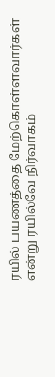ரயில் பயணத்தை மேற்கொள்ளவார்கள் என்று ரயில்வே நிர்வாகம்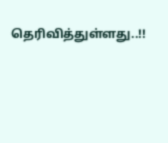தெரிவித்துள்ளது..!!